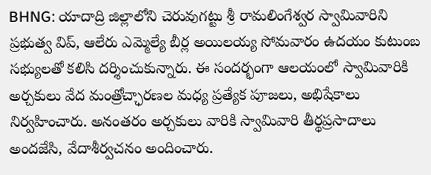BHNG: యాదాద్రి జిల్లాలోని చెరువుగట్టు శ్రీ రామలింగేశ్వర స్వామివారిని ప్రభుత్వ విప్, ఆలేరు ఎమ్మెల్యే బీర్ల అయిలయ్య సోమవారం ఉదయం కుటుంబ సభ్యులతో కలిసి దర్శించుకున్నారు. ఈ సందర్భంగా ఆలయంలో స్వామివారికి అర్చకులు వేద మంత్రోచ్ఛారణల మధ్య ప్రత్యేక పూజలు, అభిషేకాలు నిర్వహించారు. అనంతరం అర్చకులు వారికి స్వామివారి తీర్థప్రసాదాలు అందజేసి, వేదాశీర్వచనం అందించారు.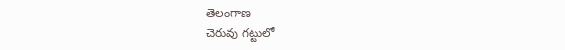తెలంగాణ
చెరువు గట్టులో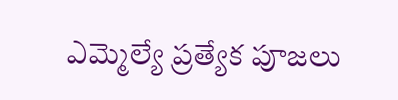ఎమ్మెల్యే ప్రత్యేక పూజలు